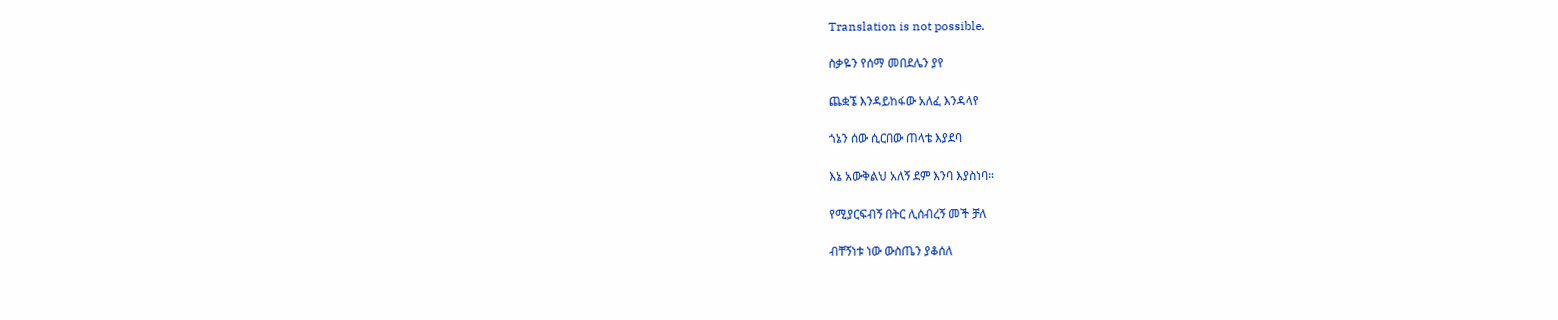Translation is not possible.

ስቃዬን የሰማ መበደሌን ያየ

ጨቋኜ እንዳይከፋው አለፈ እንዳላየ

ጎኔን ሰው ሲርበው ጠላቴ እያደባ

እኔ አውቅልህ አለኝ ደም እንባ እያስነባ።

የሚያርፍብኝ በትር ሊሰብረኝ መች ቻለ

ብቸኝነቱ ነው ውስጤን ያቆሰለ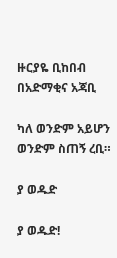ዙርያዬ ቢከበብ በአድማቂና አጃቢ

ካለ ወንድም አይሆን ወንድም ስጠኝ ረቢ።

ያ ወዱድ

ያ ወዱድ!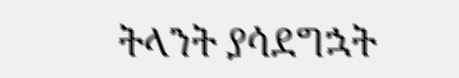ትላንት ያሳደግኋት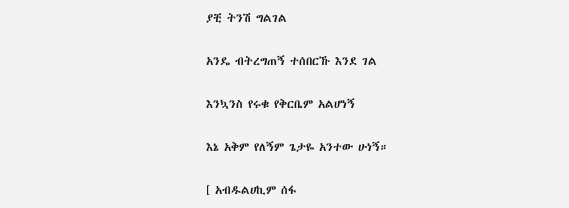ያቺ ትንሽ ግልገል

አንዴ ብትረግጠኝ ተሰበርኹ እንደ ገል

እንኳንስ የሩቁ የቅርቤም አልሆነኝ

እኔ አቅም የለኝም ጌታዬ አንተው ሁነኝ።

[ አብዱልሀኪም ሰፋ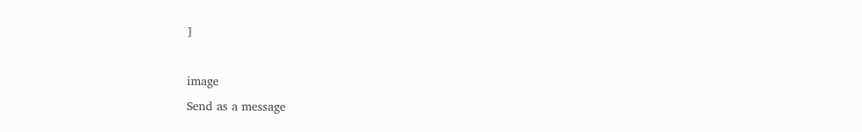]

image
Send as a message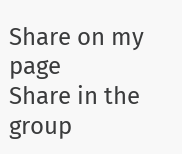Share on my page
Share in the group